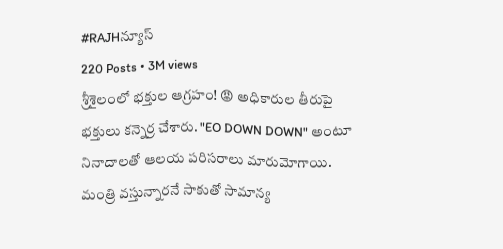#RAJHన్యూస్
220 Posts • 3M views
శ్రీశైలంలో భక్తుల ఆగ్రహం! 😡 అధికారుల తీరుపై భక్తులు కన్నెర్ర చేశారు. "EO DOWN DOWN" అంటూ నినాదాలతో ఆలయ పరిసరాలు మారుమోగాయి. మంత్రి వస్తున్నారనే సాకుతో సామాన్య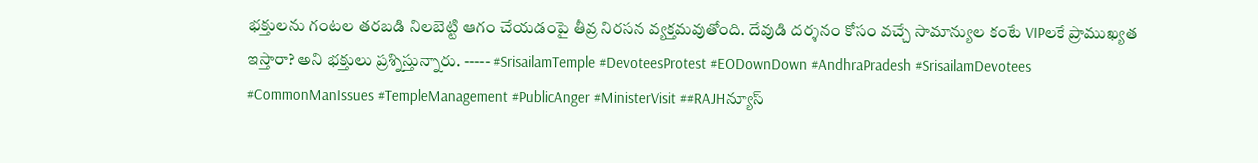భక్తులను గంటల తరబడి నిలబెట్టి ఆగం చేయడంపై తీవ్ర నిరసన వ్యక్తమవుతోంది. దేవుడి దర్శనం కోసం వచ్చే సామాన్యుల కంటే VIPలకే ప్రాముఖ్యత ఇస్తారా? అని భక్తులు ప్రశ్నిస్తున్నారు. ----- #SrisailamTemple #DevoteesProtest #EODownDown #AndhraPradesh #SrisailamDevotees #CommonManIssues #TempleManagement #PublicAnger #MinisterVisit ##RAJHన్యూస్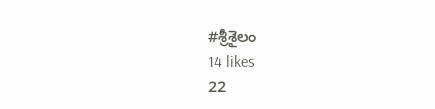#శ్రీశైలం
14 likes
22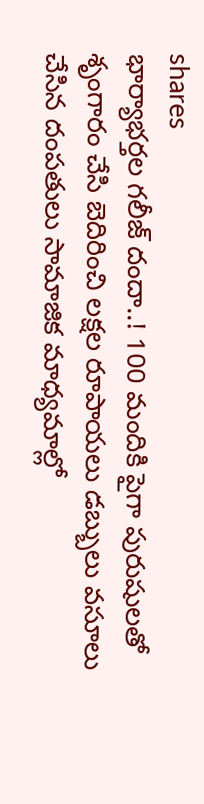shares
భార్యాభర్తల గలీజ్ దందా..! 100 మందికి పైగా పురుషులతో శృంగారం చేసి బెదిరించి లక్షల రూపాయలు డబ్బులు వసూలు చేసిన దంపతులు సామాజిక మాధ్యమాల్లో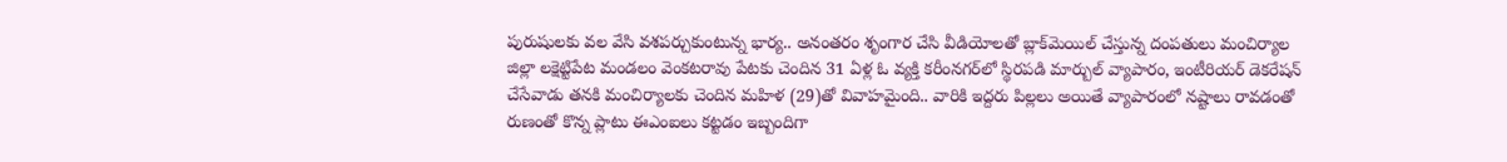పురుషులకు వల వేసి వశపర్చుకుంటున్న భార్య.. అనంతరం శృంగార చేసి వీడియోలతో బ్లాక్‌మెయిల్ చేస్తున్న దంపతులు మంచిర్యాల జిల్లా లక్షెట్టిపేట మండలం వెంకటరావు పేటకు చెందిన 31 ఏళ్ల ఓ వ్యక్తి కరీంనగర్‌లో స్థిరపడి మార్బుల్ వ్యాపారం, ఇంటీరియర్ డెకరేషన్ చేసేవాడు తనకి మంచిర్యాలకు చెందిన మహిళ (29)తో వివాహమైంది.. వారికి ఇద్దరు పిల్లలు అయితే వ్యాపారంలో నష్టాలు రావడంతో రుణంతో కొన్న ప్లాటు ఈఎంఐలు కట్టడం ఇబ్బందిగా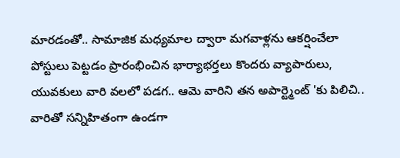మారడంతో.. సామాజిక మధ్యమాల ద్వారా మగవాళ్లను ఆకర్షించేలా పోస్టులు పెట్టడం ప్రారంభించిన భార్యాభర్తలు కొందరు వ్యాపారులు, యువకులు వారి వలలో పడగ.. ఆమె వారిని తన అపార్ట్మెంట్ 'కు పిలిచి.. వారితో సన్నిహితంగా ఉండగా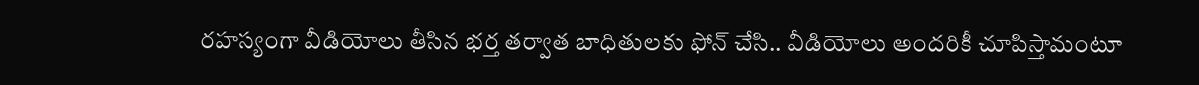రహస్యంగా వీడియోలు తీసిన భర్త తర్వాత బాధితులకు ఫోన్ చేసి.. వీడియోలు అందరికీ చూపిస్తామంటూ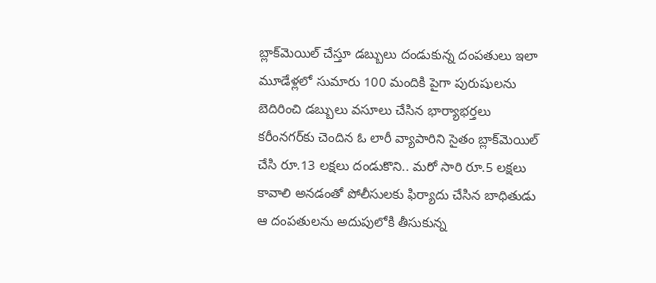బ్లాక్‌మెయిల్ చేస్తూ డబ్బులు దండుకున్న దంపతులు ఇలా మూడేళ్లలో సుమారు 100 మందికి పైగా పురుషులను బెదిరించి డబ్బులు వసూలు చేసిన భార్యాభర్తలు కరీంనగర్‌కు చెందిన ఓ లారీ వ్యాపారిని సైతం బ్లాక్‌మెయిల్ చేసి రూ.13 లక్షలు దండుకొని.. మరో సారి రూ.5 లక్షలు కావాలి అనడంతో పోలీసులకు ఫిర్యాదు చేసిన బాధితుడు ఆ దంపతులను అదుపులోకి తీసుకున్న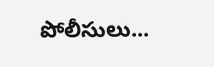పోలీసులు...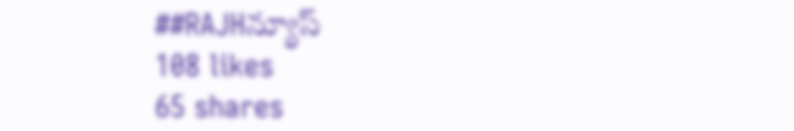##RAJHన్యూస్
108 likes
65 shares